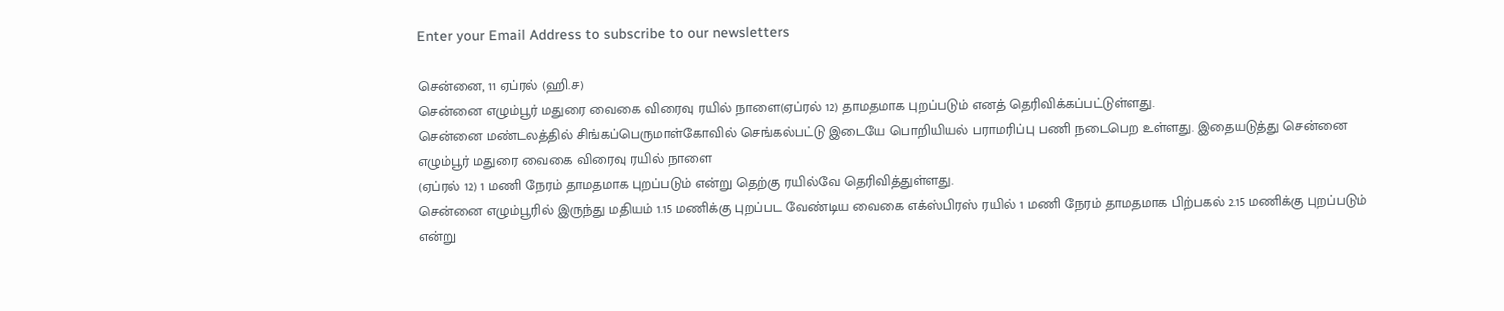Enter your Email Address to subscribe to our newsletters

சென்னை, 11 ஏப்ரல் (ஹி.ச)
சென்னை எழும்பூர் மதுரை வைகை விரைவு ரயில் நாளை(ஏப்ரல் 12) தாமதமாக புறப்படும் எனத் தெரிவிக்கப்பட்டுள்ளது.
சென்னை மண்டலத்தில் சிங்கப்பெருமாள்கோவில் செங்கல்பட்டு இடையே பொறியியல் பராமரிப்பு பணி நடைபெற உள்ளது. இதையடுத்து சென்னை எழும்பூர் மதுரை வைகை விரைவு ரயில் நாளை
(ஏப்ரல் 12) 1 மணி நேரம் தாமதமாக புறப்படும் என்று தெற்கு ரயில்வே தெரிவித்துள்ளது.
சென்னை எழும்பூரில் இருந்து மதியம் 1.15 மணிக்கு புறப்பட வேண்டிய வைகை எக்ஸ்பிரஸ் ரயில் 1 மணி நேரம் தாமதமாக பிற்பகல் 2.15 மணிக்கு புறப்படும் என்று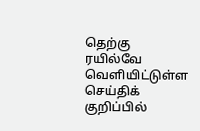தெற்கு ரயில்வே வெளியிட்டுள்ள செய்திக் குறிப்பில்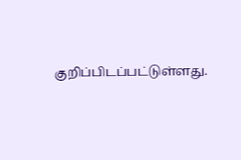குறிப்பிடப்பட்டுள்ளது.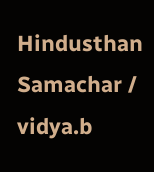Hindusthan Samachar / vidya.b